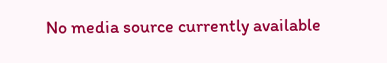No media source currently available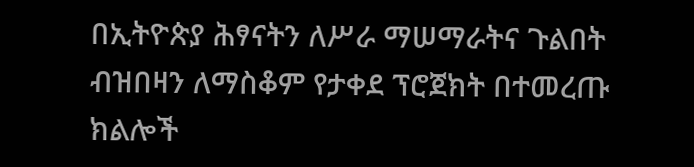በኢትዮጵያ ሕፃናትን ለሥራ ማሠማራትና ጉልበት ብዝበዛን ለማስቆም የታቀደ ፕሮጀክት በተመረጡ ክልሎች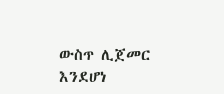ውስጥ ሊጀመር እንደሆነ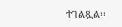ተገልጿል፡፡